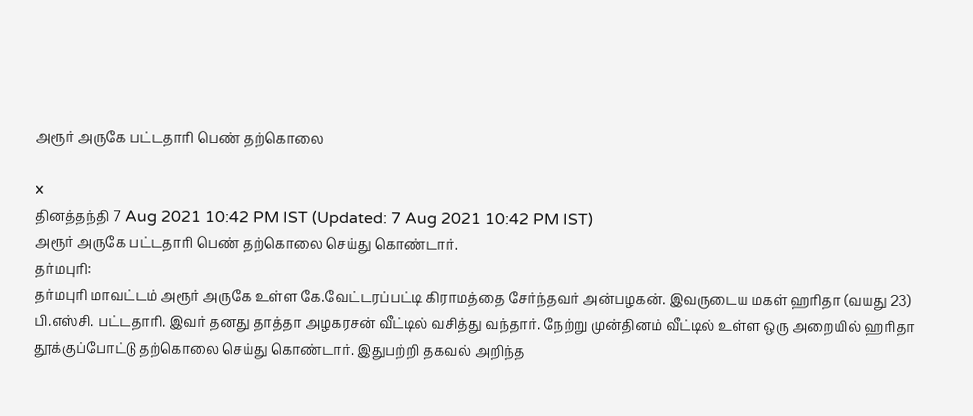அரூர் அருகே பட்டதாரி பெண் தற்கொலை

x
தினத்தந்தி 7 Aug 2021 10:42 PM IST (Updated: 7 Aug 2021 10:42 PM IST)
அரூர் அருகே பட்டதாரி பெண் தற்கொலை செய்து கொண்டார்.
தர்மபுரி:
தர்மபுரி மாவட்டம் அரூர் அருகே உள்ள கே.வேட்டரப்பட்டி கிராமத்தை சேர்ந்தவர் அன்பழகன். இவருடைய மகள் ஹரிதா (வயது 23) பி.எஸ்சி. பட்டதாரி. இவர் தனது தாத்தா அழகரசன் வீட்டில் வசித்து வந்தார். நேற்று முன்தினம் வீட்டில் உள்ள ஒரு அறையில் ஹரிதா தூக்குப்போட்டு தற்கொலை செய்து கொண்டார். இதுபற்றி தகவல் அறிந்த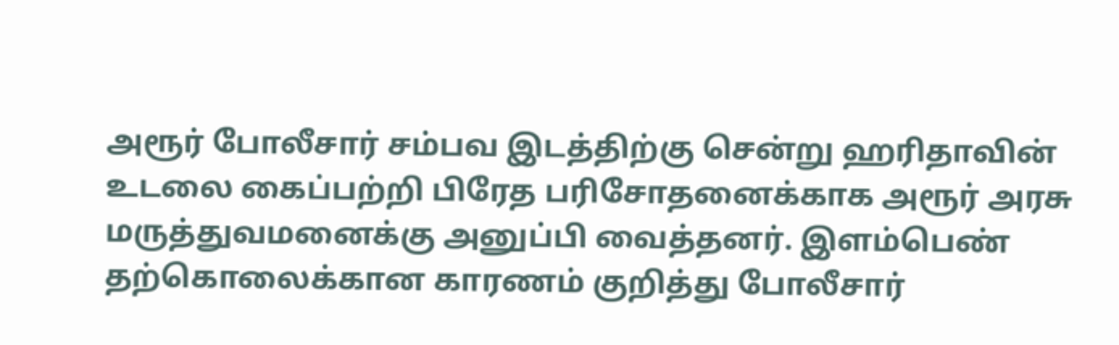அரூர் போலீசார் சம்பவ இடத்திற்கு சென்று ஹரிதாவின் உடலை கைப்பற்றி பிரேத பரிசோதனைக்காக அரூர் அரசு மருத்துவமனைக்கு அனுப்பி வைத்தனர். இளம்பெண் தற்கொலைக்கான காரணம் குறித்து போலீசார்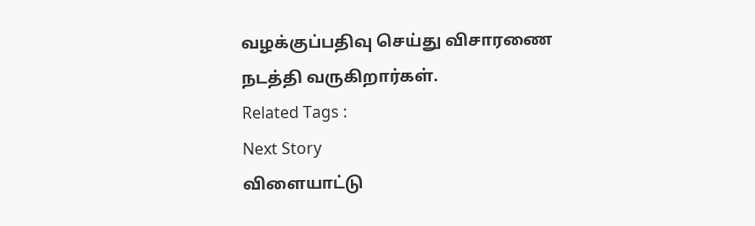வழக்குப்பதிவு செய்து விசாரணை நடத்தி வருகிறார்கள்.
Related Tags :
Next Story
விளையாட்டு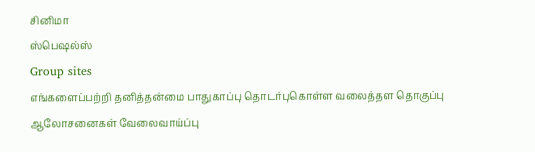சினிமா
ஸ்பெஷல்ஸ்
Group sites
எங்களைப்பற்றி தனித்தன்மை பாதுகாப்பு தொடர்புகொள்ள வலைத்தள தொகுப்பு ஆலோசனைகள் வேலைவாய்ப்பு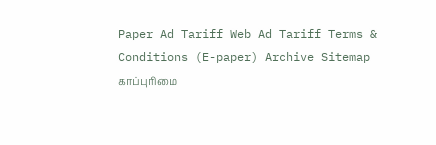Paper Ad Tariff Web Ad Tariff Terms & Conditions (E-paper) Archive Sitemap
காப்புரிமை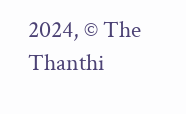2024, © The Thanthi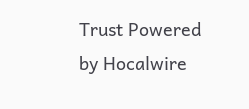Trust Powered by Hocalwire